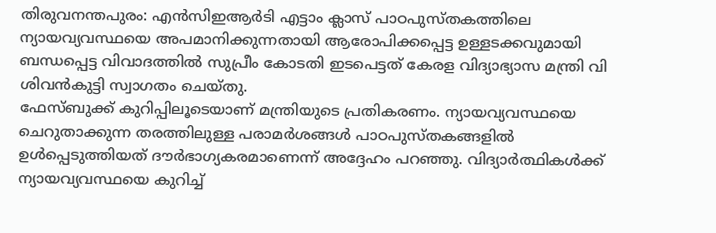തിരുവനന്തപുരം: എൻസിഇആർടി എട്ടാം ക്ലാസ് പാഠപുസ്തകത്തിലെ ന്യായവ്യവസ്ഥയെ അപമാനിക്കുന്നതായി ആരോപിക്കപ്പെട്ട ഉള്ളടക്കവുമായി ബന്ധപ്പെട്ട വിവാദത്തിൽ സുപ്രീം കോടതി ഇടപെട്ടത് കേരള വിദ്യാഭ്യാസ മന്ത്രി വി ശിവൻകുട്ടി സ്വാഗതം ചെയ്തു.
ഫേസ്ബുക്ക് കുറിപ്പിലൂടെയാണ് മന്ത്രിയുടെ പ്രതികരണം. ന്യായവ്യവസ്ഥയെ ചെറുതാക്കുന്ന തരത്തിലുള്ള പരാമർശങ്ങൾ പാഠപുസ്തകങ്ങളിൽ ഉൾപ്പെടുത്തിയത് ദൗർഭാഗ്യകരമാണെന്ന് അദ്ദേഹം പറഞ്ഞു. വിദ്യാർത്ഥികൾക്ക് ന്യായവ്യവസ്ഥയെ കുറിച്ച്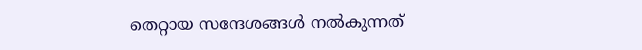തെറ്റായ സന്ദേശങ്ങൾ നൽകുന്നത്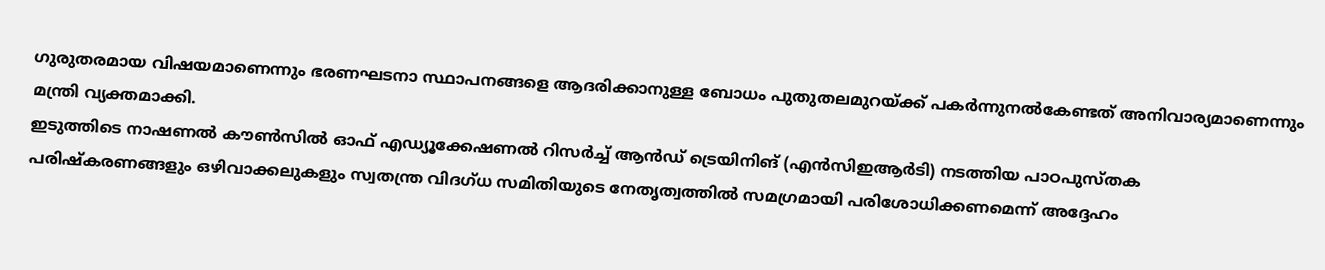ഗുരുതരമായ വിഷയമാണെന്നും ഭരണഘടനാ സ്ഥാപനങ്ങളെ ആദരിക്കാനുള്ള ബോധം പുതുതലമുറയ്ക്ക് പകർന്നുനൽകേണ്ടത് അനിവാര്യമാണെന്നും മന്ത്രി വ്യക്തമാക്കി.
ഇടുത്തിടെ നാഷണൽ കൗൺസിൽ ഓഫ് എഡ്യൂക്കേഷണൽ റിസർച്ച് ആൻഡ് ട്രെയിനിങ് (എൻസിഇആർടി) നടത്തിയ പാഠപുസ്തക പരിഷ്കരണങ്ങളും ഒഴിവാക്കലുകളും സ്വതന്ത്ര വിദഗ്ധ സമിതിയുടെ നേതൃത്വത്തിൽ സമഗ്രമായി പരിശോധിക്കണമെന്ന് അദ്ദേഹം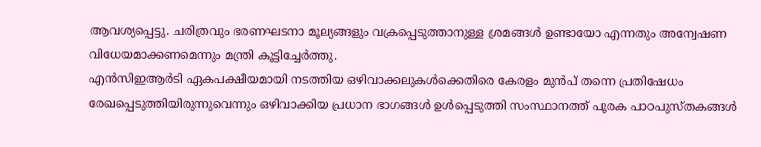ആവശ്യപ്പെട്ടു. ചരിത്രവും ഭരണഘടനാ മൂല്യങ്ങളും വക്രപ്പെടുത്താനുള്ള ശ്രമങ്ങൾ ഉണ്ടായോ എന്നതും അന്വേഷണ വിധേയമാക്കണമെന്നും മന്ത്രി കൂട്ടിച്ചേർത്തു.
എൻസിഇആർടി ഏകപക്ഷീയമായി നടത്തിയ ഒഴിവാക്കലുകൾക്കെതിരെ കേരളം മുൻപ് തന്നെ പ്രതിഷേധം രേഖപ്പെടുത്തിയിരുന്നുവെന്നും ഒഴിവാക്കിയ പ്രധാന ഭാഗങ്ങൾ ഉൾപ്പെടുത്തി സംസ്ഥാനത്ത് പൂരക പാഠപുസ്തകങ്ങൾ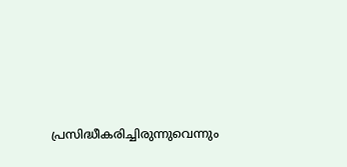പ്രസിദ്ധീകരിച്ചിരുന്നുവെന്നും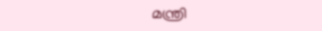മന്ത്രി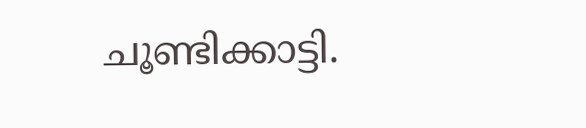ചൂണ്ടിക്കാട്ടി.